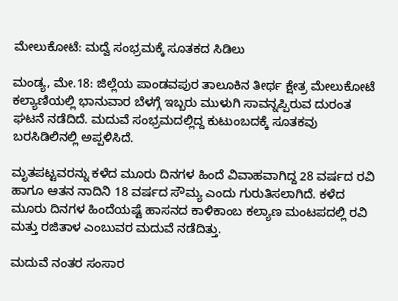ಮೇಲುಕೋಟೆ: ಮದ್ವೆ ಸಂಭ್ರಮಕ್ಕೆ ಸೂತಕದ ಸಿಡಿಲು

ಮಂಡ್ಯ, ಮೇ.18: ಜಿಲ್ಲೆಯ ಪಾಂಡವಪುರ ತಾಲೂಕಿನ ತೀರ್ಥ ಕ್ಷೇತ್ರ ಮೇಲುಕೋಟೆ ಕಲ್ಯಾಣಿಯಲ್ಲಿ ಭಾನುವಾರ ಬೆಳಗ್ಗೆ ಇಬ್ಬರು ಮುಳುಗಿ ಸಾವನ್ನಪ್ಪಿರುವ ದುರಂತ ಘಟನೆ ನಡೆದಿದೆ. ಮದುವೆ ಸಂಭ್ರಮದಲ್ಲಿದ್ದ ಕುಟುಂಬದಕ್ಕೆ ಸೂತಕವು ಬರಸಿಡಿಲಿನಲ್ಲಿ ಅಪ್ಪಳಿಸಿದೆ.

ಮೃತಪಟ್ಟವರನ್ನು ಕಳೆದ ಮೂರು ದಿನಗಳ ಹಿಂದೆ ವಿವಾಹವಾಗಿದ್ದ 28 ವರ್ಷದ ರವಿ ಹಾಗೂ ಆತನ ನಾದಿನಿ 18 ವರ್ಷದ ಸೌಮ್ಯ ಎಂದು ಗುರುತಿಸಲಾಗಿದೆ. ಕಳೆದ ಮೂರು ದಿನಗಳ ಹಿಂದೆಯಷ್ಟೆ ಹಾಸನದ ಕಾಳಿಕಾಂಬ ಕಲ್ಯಾಣ ಮಂಟಪದಲ್ಲಿ ರವಿ ಮತ್ತು ರಜಿತಾಳ ಎಂಬುವರ ಮದುವೆ ನಡೆದಿತ್ತು.

ಮದುವೆ ನಂತರ ಸಂಸಾರ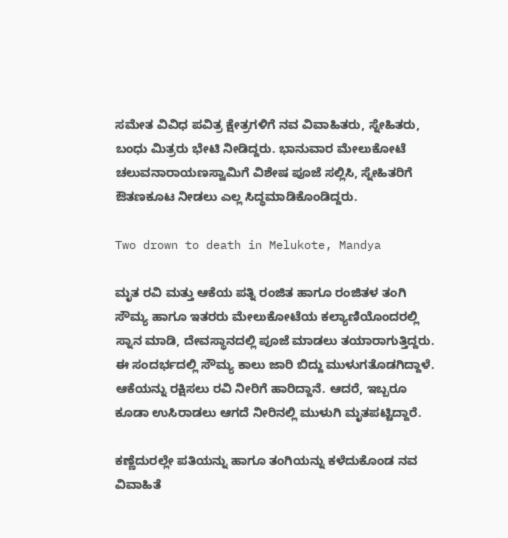ಸಮೇತ ವಿವಿಧ ಪವಿತ್ರ ಕ್ಷೇತ್ರಗಳಿಗೆ ನವ ವಿವಾಹಿತರು, ಸ್ನೇಹಿತರು, ಬಂಧು ಮಿತ್ರರು ಭೇಟಿ ನೀಡಿದ್ದರು. ಭಾನುವಾರ ಮೇಲುಕೋಟೆ ಚಲುವನಾರಾಯಣಸ್ವಾಮಿಗೆ ವಿಶೇಷ ಪೂಜೆ ಸಲ್ಲಿಸಿ, ಸ್ನೇಹಿತರಿಗೆ ಔತಣಕೂಟ ನೀಡಲು ಎಲ್ಲ ಸಿದ್ಧಮಾಡಿಕೊಂಡಿದ್ದರು.

Two drown to death in Melukote, Mandya

ಮೃತ ರವಿ ಮತ್ತು ಆಕೆಯ ಪತ್ನಿ ರಂಜಿತ ಹಾಗೂ ರಂಜಿತಳ ತಂಗಿ ಸೌಮ್ಯ ಹಾಗೂ ಇತರರು ಮೇಲುಕೋಟೆಯ ಕಲ್ಯಾಣಿಯೊಂದರಲ್ಲಿ ಸ್ನಾನ ಮಾಡಿ, ದೇವಸ್ಥಾನದಲ್ಲಿ ಪೂಜೆ ಮಾಡಲು ತಯಾರಾಗುತ್ತಿದ್ದರು. ಈ ಸಂದರ್ಭದಲ್ಲಿ ಸೌಮ್ಯ ಕಾಲು ಜಾರಿ ಬಿದ್ದು ಮುಳುಗತೊಡಗಿದ್ದಾಳೆ. ಆಕೆಯನ್ನು ರಕ್ಷಿಸಲು ರವಿ ನೀರಿಗೆ ಹಾರಿದ್ದಾನೆ. ಆದರೆ, ಇಬ್ಬರೂ ಕೂಡಾ ಉಸಿರಾಡಲು ಆಗದೆ ನೀರಿನಲ್ಲಿ ಮುಳುಗಿ ಮೃತಪಟ್ಟಿದ್ದಾರೆ.

ಕಣ್ಣೆದುರಲ್ಲೇ ಪತಿಯನ್ನು ಹಾಗೂ ತಂಗಿಯನ್ನು ಕಳೆದುಕೊಂಡ ನವ ವಿವಾಹಿತೆ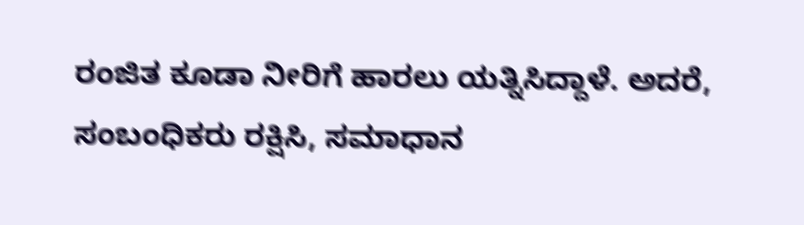ರಂಜಿತ ಕೂಡಾ ನೀರಿಗೆ ಹಾರಲು ಯತ್ನಿಸಿದ್ದಾಳೆ. ಅದರೆ, ಸಂಬಂಧಿಕರು ರಕ್ಷಿಸಿ, ಸಮಾಧಾನ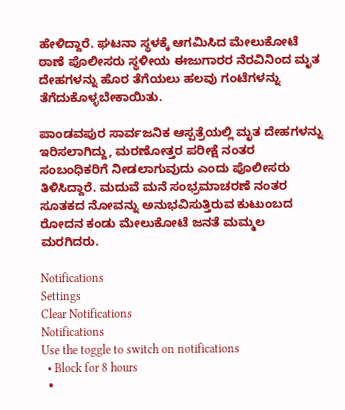ಹೇಳಿದ್ದಾರೆ. ಘಟನಾ ಸ್ಥಳಕ್ಕೆ ಆಗಮಿಸಿದ ಮೇಲುಕೋಟೆ ಠಾಣೆ ಪೊಲೀಸರು ಸ್ಥಳೀಯ ಈಜುಗಾರರ ನೆರವಿನಿಂದ ಮೃತ ದೇಹಗಳನ್ನು ಹೊರ ತೆಗೆಯಲು ಹಲವು ಗಂಟೆಗಳನ್ನು ತೆಗೆದುಕೊಳ್ಳಬೇಕಾಯಿತು.

ಪಾಂಡವಪುರ ಸಾರ್ವಜನಿಕ ಆಸ್ಪತ್ರೆಯಲ್ಲಿ ಮೃತ ದೇಹಗಳನ್ನು ಇರಿಸಲಾಗಿದ್ದು, ಮರಣೋತ್ತರ ಪರೀಕ್ಷೆ ನಂತರ ಸಂಬಂಧಿಕರಿಗೆ ನೀಡಲಾಗುವುದು ಎಂದು ಪೊಲೀಸರು ತಿಳಿಸಿದ್ದಾರೆ. ಮದುವೆ ಮನೆ ಸಂಭ್ರಮಾಚರಣೆ ನಂತರ ಸೂತಕದ ನೋವನ್ನು ಅನುಭವಿಸುತ್ತಿರುವ ಕುಟುಂಬದ ರೋದನ ಕಂಡು ಮೇಲುಕೋಟೆ ಜನತೆ ಮಮ್ಮಲ ಮರಗಿದರು.

Notifications
Settings
Clear Notifications
Notifications
Use the toggle to switch on notifications
  • Block for 8 hours
  •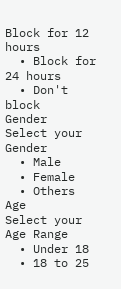Block for 12 hours
  • Block for 24 hours
  • Don't block
Gender
Select your Gender
  • Male
  • Female
  • Others
Age
Select your Age Range
  • Under 18
  • 18 to 25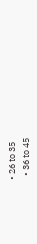• 26 to 35
  • 36 to 45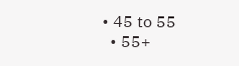• 45 to 55
  • 55+